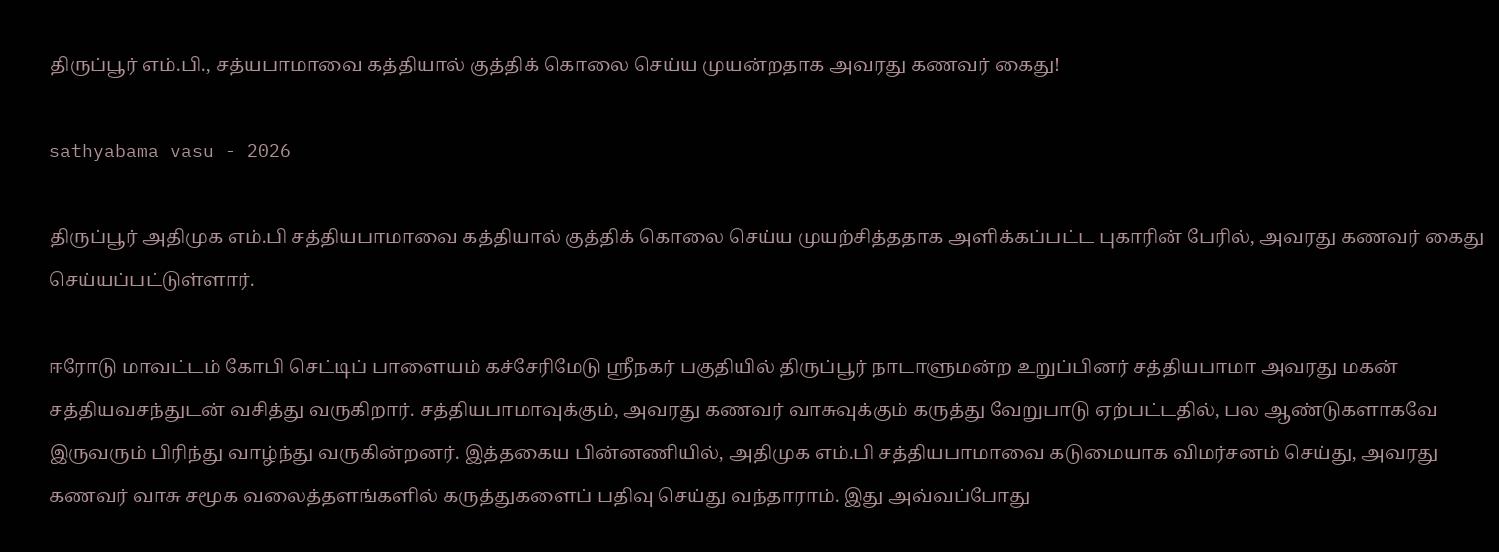திருப்பூர் எம்.பி., சத்யபாமாவை கத்தியால் குத்திக் கொலை செய்ய முயன்றதாக அவரது கணவர் கைது!

sathyabama vasu - 2026

திருப்பூர் அதிமுக எம்.பி சத்தியபாமாவை கத்தியால் குத்திக் கொலை செய்ய முயற்சித்ததாக அளிக்கப்பட்ட புகாரின் பேரில், அவரது கணவர் கைது செய்யப்பட்டுள்ளார்.

ஈரோடு மாவட்டம் கோபி செட்டிப் பாளையம் கச்சேரிமேடு ஸ்ரீநகர் பகுதியில் திருப்பூர் நாடாளுமன்ற உறுப்பினர் சத்தியபாமா அவரது மகன் சத்தியவசந்துடன் வசித்து வருகிறார். சத்தியபாமாவுக்கும், அவரது கணவர் வாசுவுக்கும் கருத்து வேறுபாடு ஏற்பட்டதில், பல ஆண்டுகளாகவே இருவரும் பிரிந்து வாழ்ந்து வருகின்றனர். இத்தகைய பின்னணியில், அதிமுக எம்.பி சத்தியபாமாவை கடுமையாக விமர்சனம் செய்து, அவரது கணவர் வாசு சமூக வலைத்தளங்களில் கருத்துகளைப் பதிவு செய்து வந்தாராம். இது அவ்வப்போது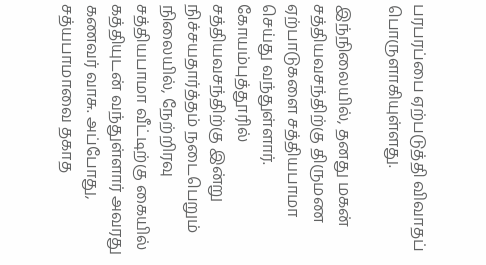பரபரப்பை ஏற்படுத்தி விவாதப் பொருளாகியுள்ளது.

இந்நிலையில், தனது மகன் சத்தியவசந்திற்கு திருமண ஏற்பாடுகளை சத்தியபாமா செய்து வந்துள்ளார். கோயம்புத்தூரில் சத்தியவசந்திற்கு இன்று நிச்சயதார்த்தம் நடைபெறும் நிலையில், நேற்றிரவு சத்தியபாமா வீட்டிற்கு கையில் கத்தியுடன் வந்துள்ளார் அவரது கணவர் வாசு. அப்போது, சத்யபாமாவை தகாத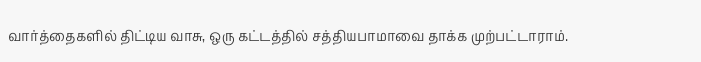வார்த்தைகளில் திட்டிய வாசு, ஒரு கட்டத்தில் சத்தியபாமாவை தாக்க முற்பட்டாராம்.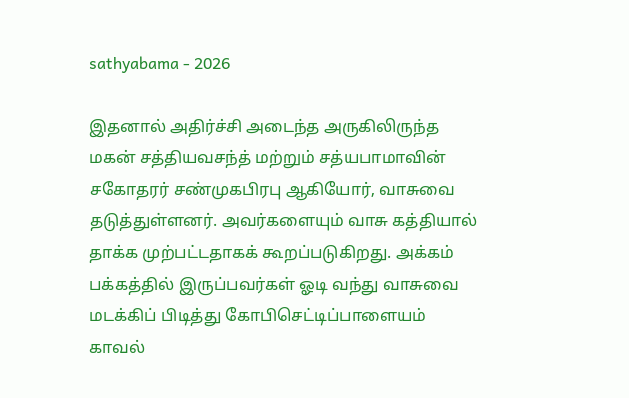sathyabama - 2026

இதனால் அதிர்ச்சி அடைந்த அருகிலிருந்த மகன் சத்தியவசந்த் மற்றும் சத்யபாமாவின் சகோதரர் சண்முகபிரபு ஆகியோர், வாசுவை தடுத்துள்ளனர். அவர்களையும் வாசு கத்தியால் தாக்க முற்பட்டதாகக் கூறப்படுகிறது. அக்கம் பக்கத்தில் இருப்பவர்கள் ஓடி வந்து வாசுவை மடக்கிப் பிடித்து கோபிசெட்டிப்பாளையம் காவல்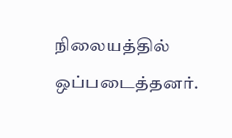நிலையத்தில் ஒப்படைத்தனர்.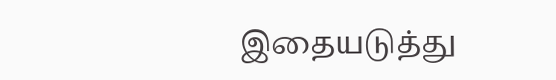இதையடுத்து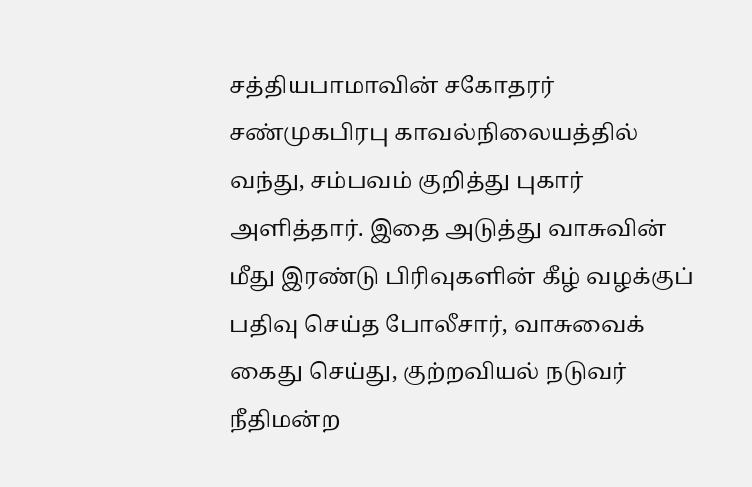சத்தியபாமாவின் சகோதரர் சண்முகபிரபு காவல்நிலையத்தில் வந்து, சம்பவம் குறித்து புகார் அளித்தார். இதை அடுத்து வாசுவின் மீது இரண்டு பிரிவுகளின் கீழ் வழக்குப் பதிவு செய்த போலீசார், வாசுவைக் கைது செய்து, குற்றவியல் நடுவர் நீதிமன்ற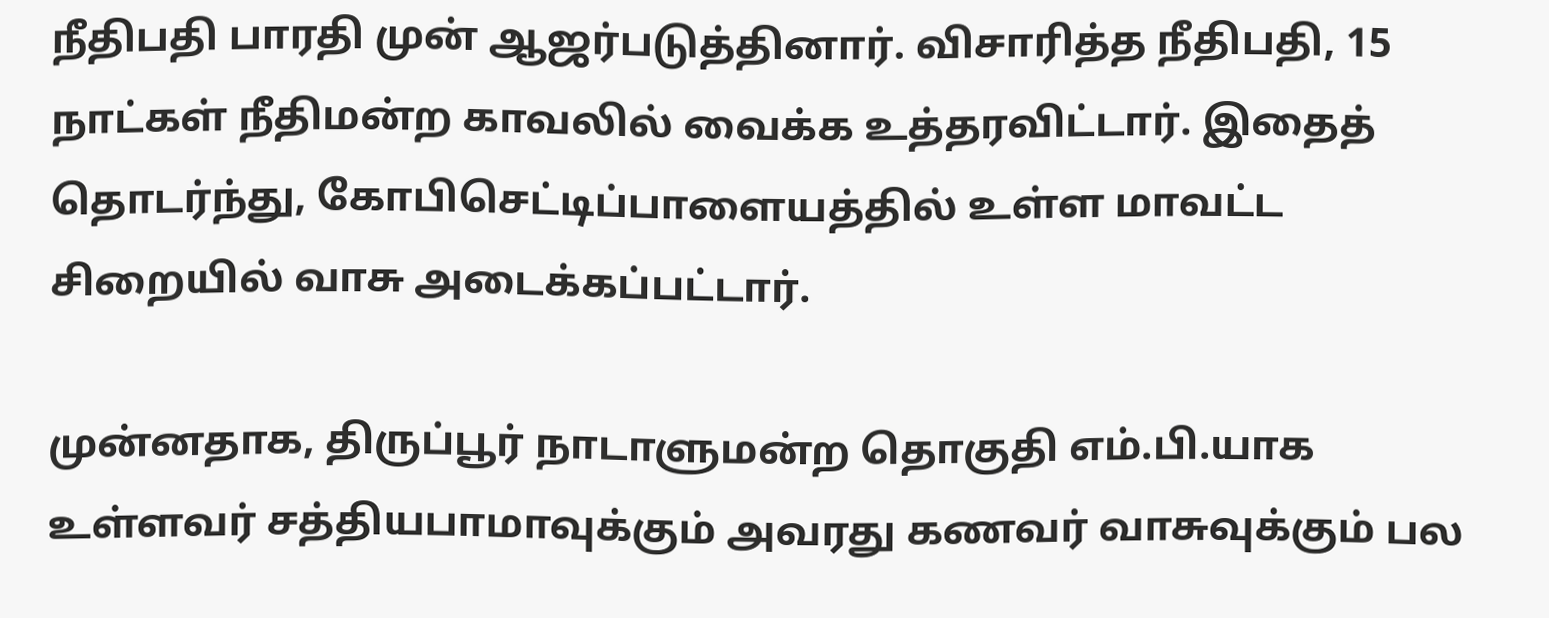நீதிபதி பாரதி முன் ஆஜர்படுத்தினார். விசாரித்த நீதிபதி, 15 நாட்கள் நீதிமன்ற காவலில் வைக்க உத்தரவிட்டார். இதைத் தொடர்ந்து, கோபிசெட்டிப்பாளையத்தில் உள்ள மாவட்ட சிறையில் வாசு அடைக்கப்பட்டார்.

முன்னதாக, திருப்பூர் நாடாளுமன்ற தொகுதி எம்.பி.யாக உள்ளவர் சத்தியபாமாவுக்கும் அவரது கணவர் வாசுவுக்கும் பல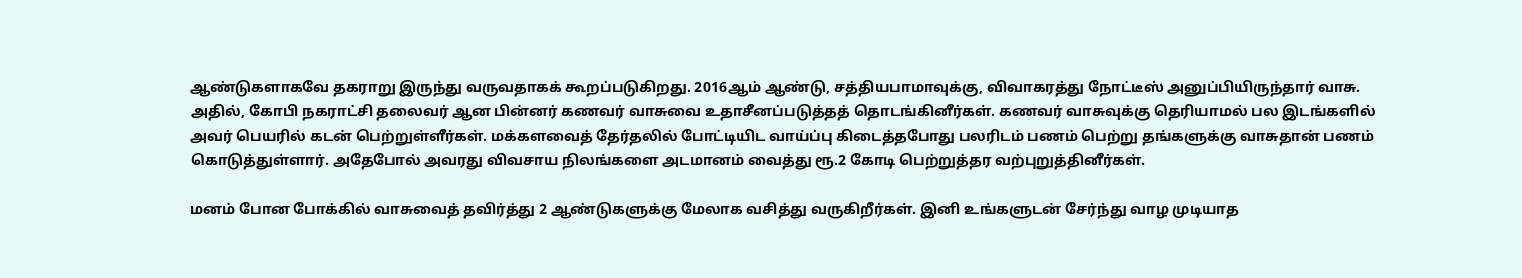ஆண்டுகளாகவே தகராறு இருந்து வருவதாகக் கூறப்படுகிறது. 2016ஆம் ஆண்டு, சத்தியபாமாவுக்கு, விவாகரத்து நோட்டீஸ் அனுப்பியிருந்தார் வாசு. அதில், கோபி நகராட்சி தலைவர் ஆன பின்னர் கணவர் வாசுவை உதாசீனப்படுத்தத் தொடங்கினீர்கள். கணவர் வாசுவுக்கு தெரியாமல் பல இடங்களில் அவர் பெயரில் கடன் பெற்றுள்ளீர்கள். மக்களவைத் தேர்தலில் போட்டியிட வாய்ப்பு கிடைத்தபோது பலரிடம் பணம் பெற்று தங்களுக்கு வாசுதான் பணம் கொடுத்துள்ளார். அதேபோல் அவரது விவசாய நிலங்களை அடமானம் வைத்து ரூ.2 கோடி பெற்றுத்தர வற்புறுத்தினீர்கள்.

மனம் போன போக்கில் வாசுவைத் தவிர்த்து 2 ஆண்டுகளுக்கு மேலாக வசித்து வருகிறீர்கள். இனி உங்களுடன் சேர்ந்து வாழ முடியாத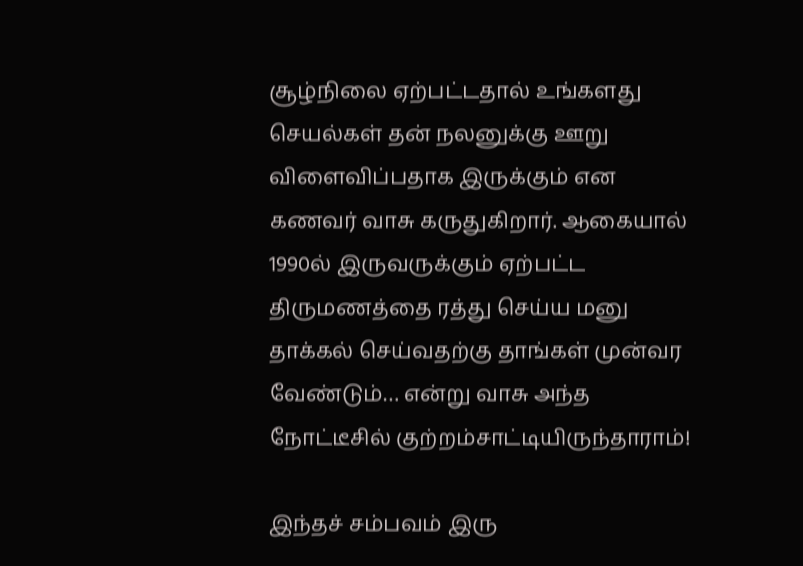சூழ்நிலை ஏற்பட்டதால் உங்களது செயல்கள் தன் நலனுக்கு ஊறு விளைவிப்பதாக இருக்கும் என கணவர் வாசு கருதுகிறார். ஆகையால் 1990ல் இருவருக்கும் ஏற்பட்ட திருமணத்தை ரத்து செய்ய மனு தாக்கல் செய்வதற்கு தாங்கள் முன்வர வேண்டும்… என்று வாசு அந்த நோட்டீசில் குற்றம்சாட்டியிருந்தாராம்!

இந்தச் சம்பவம் இரு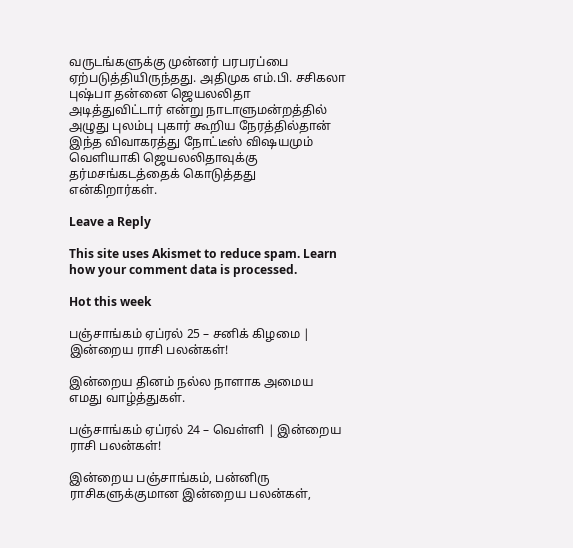வருடங்களுக்கு முன்னர் பரபரப்பை ஏற்படுத்தியிருந்தது. அதிமுக எம்.பி. சசிகலா புஷ்பா தன்னை ஜெயலலிதா அடித்துவிட்டார் என்று நாடாளுமன்றத்தில் அழுது புலம்பு புகார் கூறிய நேரத்தில்தான் இந்த விவாகரத்து நோட்டீஸ் விஷயமும் வெளியாகி ஜெயலலிதாவுக்கு தர்மசங்கடத்தைக் கொடுத்தது என்கிறார்கள்.

Leave a Reply

This site uses Akismet to reduce spam. Learn how your comment data is processed.

Hot this week

பஞ்சாங்கம் ஏப்ரல் 25 – சனிக் கிழமை | இன்றைய ராசி பலன்கள்!

இன்றைய தினம் நல்ல நாளாக அமைய எமது வாழ்த்துகள்.

பஞ்சாங்கம் ஏப்ரல் 24 – வெள்ளி | இன்றைய ராசி பலன்கள்!

இன்றைய பஞ்சாங்கம், பன்னிரு ராசிகளுக்குமான இன்றைய பலன்கள்,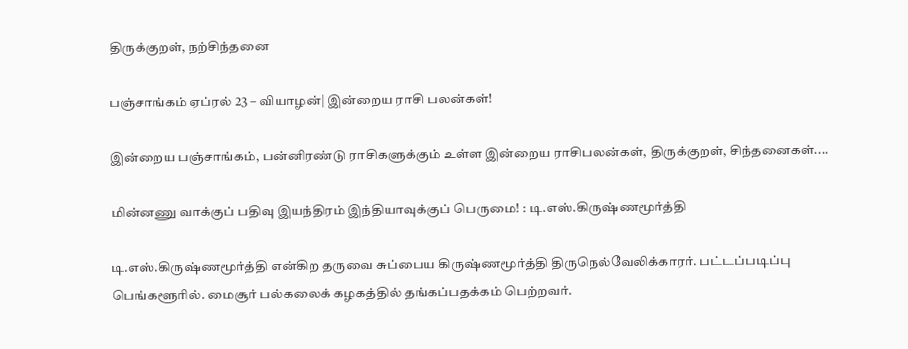திருக்குறள், நற்சிந்தனை

பஞ்சாங்கம் ஏப்ரல் 23 – வியாழன்| இன்றைய ராசி பலன்கள்!

இன்றைய பஞ்சாங்கம், பன்னிரண்டு ராசிகளுக்கும் உள்ள இன்றைய ராசிபலன்கள், திருக்குறள், சிந்தனைகள்....

மின்னணு வாக்குப் பதிவு இயந்திரம் இந்தியாவுக்குப் பெருமை! : டி.எஸ்.கிருஷ்ணமூர்த்தி

டி.எஸ்.கிருஷ்ணமூர்த்தி என்கிற தருவை சுப்பைய கிருஷ்ணமூர்த்தி திருநெல்வேலிக்காரர். பட்டப்படிப்பு பெங்களூரில். மைசூர் பல்கலைக் கழகத்தில் தங்கப்பதக்கம் பெற்றவர்.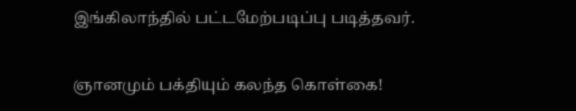இங்கிலாந்தில் பட்டமேற்படிப்பு படித்தவர்.

ஞானமும் பக்தியும் கலந்த கொள்கை!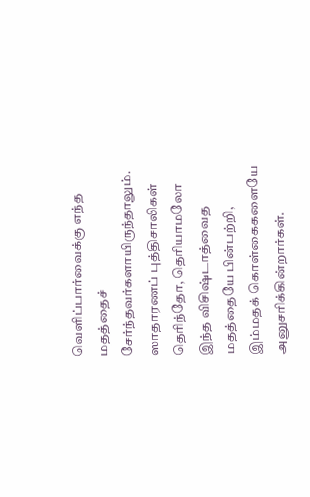வெளிப்பார்வைக்கு எந்த மதத்தைச் சேர்ந்தவர்களாயிருந்தாலும். ஸாதாரணப் புத்திசாலிகள் தெரிந்தோ, தெரியாமலோ இந்த விசிஷ்டாத்வைத மதத்தையே பின்பற்றி, இம்மதக் கொள்கைகளையே அனுசரிக்கின்றார்கள்.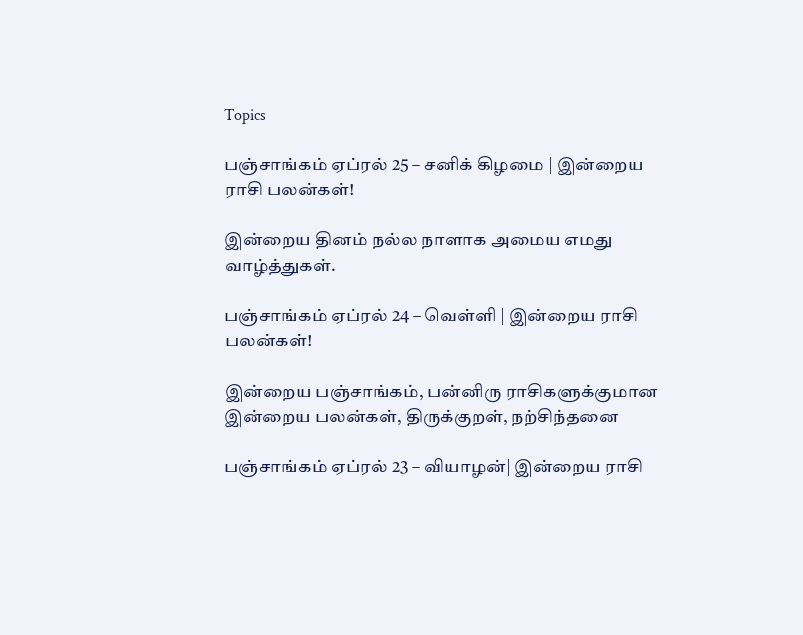Topics

பஞ்சாங்கம் ஏப்ரல் 25 – சனிக் கிழமை | இன்றைய ராசி பலன்கள்!

இன்றைய தினம் நல்ல நாளாக அமைய எமது வாழ்த்துகள்.

பஞ்சாங்கம் ஏப்ரல் 24 – வெள்ளி | இன்றைய ராசி பலன்கள்!

இன்றைய பஞ்சாங்கம், பன்னிரு ராசிகளுக்குமான இன்றைய பலன்கள், திருக்குறள், நற்சிந்தனை

பஞ்சாங்கம் ஏப்ரல் 23 – வியாழன்| இன்றைய ராசி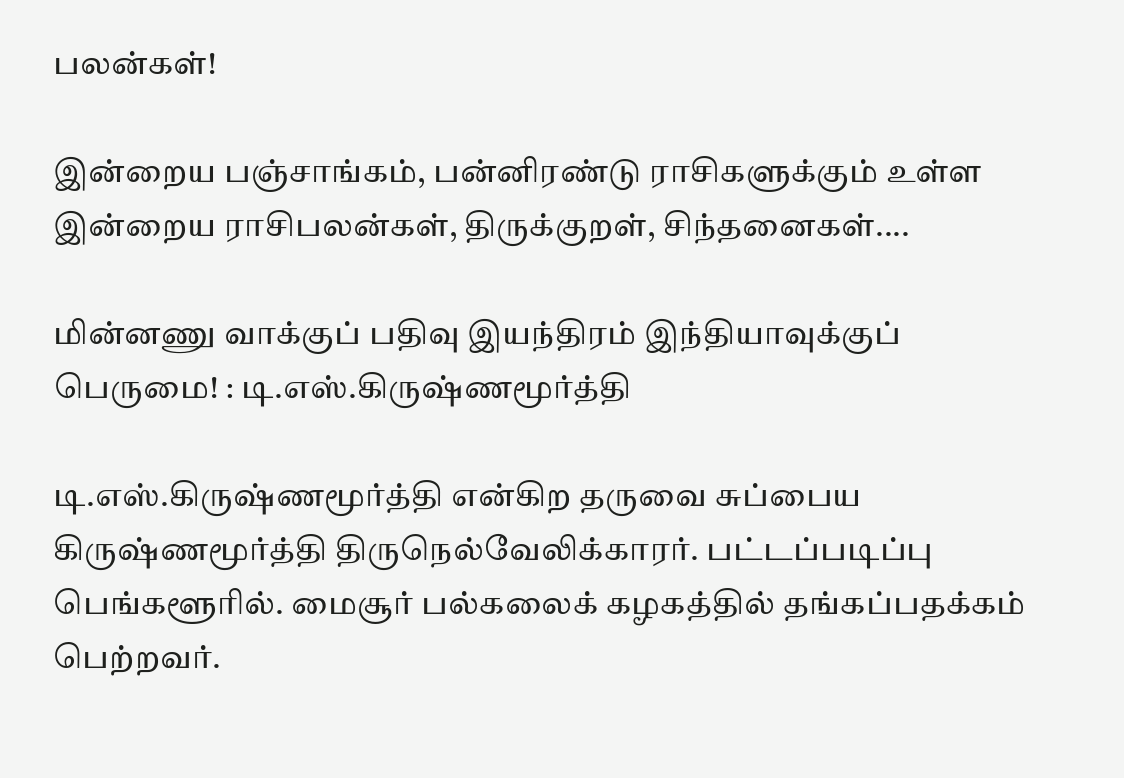பலன்கள்!

இன்றைய பஞ்சாங்கம், பன்னிரண்டு ராசிகளுக்கும் உள்ள இன்றைய ராசிபலன்கள், திருக்குறள், சிந்தனைகள்....

மின்னணு வாக்குப் பதிவு இயந்திரம் இந்தியாவுக்குப் பெருமை! : டி.எஸ்.கிருஷ்ணமூர்த்தி

டி.எஸ்.கிருஷ்ணமூர்த்தி என்கிற தருவை சுப்பைய கிருஷ்ணமூர்த்தி திருநெல்வேலிக்காரர். பட்டப்படிப்பு பெங்களூரில். மைசூர் பல்கலைக் கழகத்தில் தங்கப்பதக்கம் பெற்றவர்.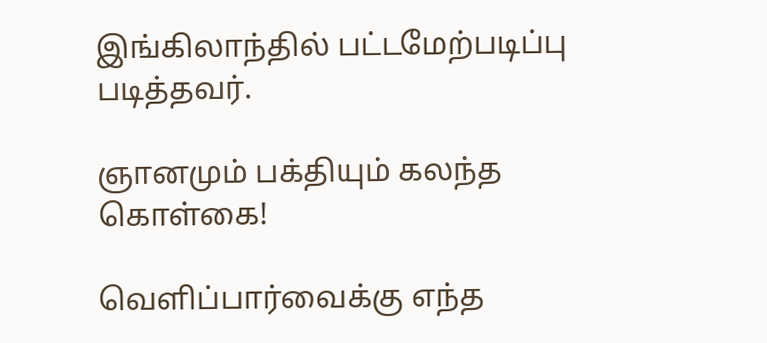இங்கிலாந்தில் பட்டமேற்படிப்பு படித்தவர்.

ஞானமும் பக்தியும் கலந்த கொள்கை!

வெளிப்பார்வைக்கு எந்த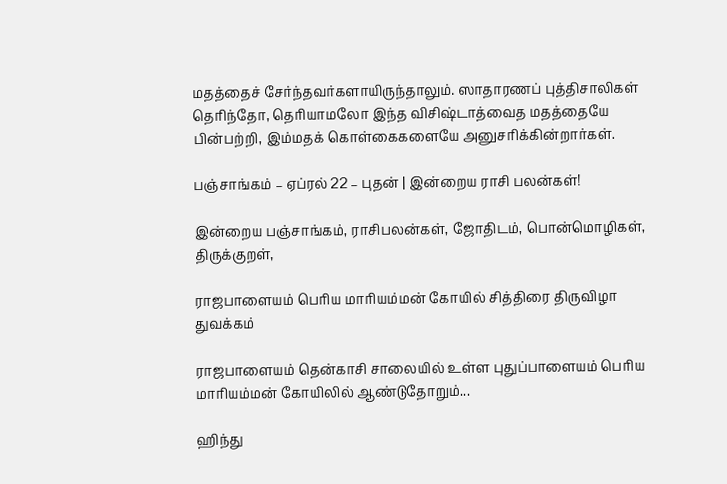மதத்தைச் சேர்ந்தவர்களாயிருந்தாலும். ஸாதாரணப் புத்திசாலிகள் தெரிந்தோ, தெரியாமலோ இந்த விசிஷ்டாத்வைத மதத்தையே பின்பற்றி, இம்மதக் கொள்கைகளையே அனுசரிக்கின்றார்கள்.

பஞ்சாங்கம் – ஏப்ரல் 22 – புதன் | இன்றைய ராசி பலன்கள்!

இன்றைய பஞ்சாங்கம், ராசிபலன்கள், ஜோதிடம், பொன்மொழிகள், திருக்குறள்,

ராஜபாளையம் பெரிய மாரியம்மன் கோயில் சித்திரை திருவிழா துவக்கம்

ராஜபாளையம் தென்காசி சாலையில் உள்ள புதுப்பாளையம் பெரிய மாரியம்மன் கோயிலில் ஆண்டுதோறும்...

ஹிந்து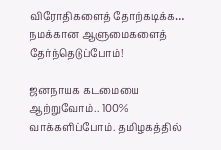விரோதிகளைத் தோற்கடிக்க… நமக்கான ஆளுமைகளைத் தேர்ந்தெடுப்போம்!

ஜனநாயக கடமையை ஆற்றுவோம்.. 100% வாக்களிப்போம். தமிழகத்தில்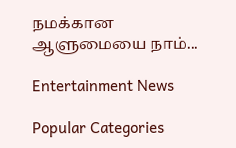நமக்கான ஆளுமையை நாம்...

Entertainment News

Popular Categories